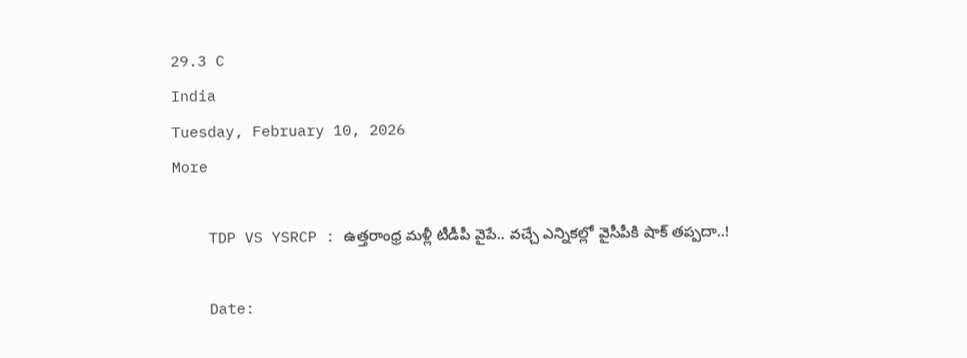29.3 C
India
Tuesday, February 10, 2026
More

    TDP VS YSRCP : ఉత్తరాంధ్ర మళ్లీ టీడీపీ వైపే.. వచ్చే ఎన్నికల్లో వైసీపీకి షాక్ తప్పదా..!

    Date: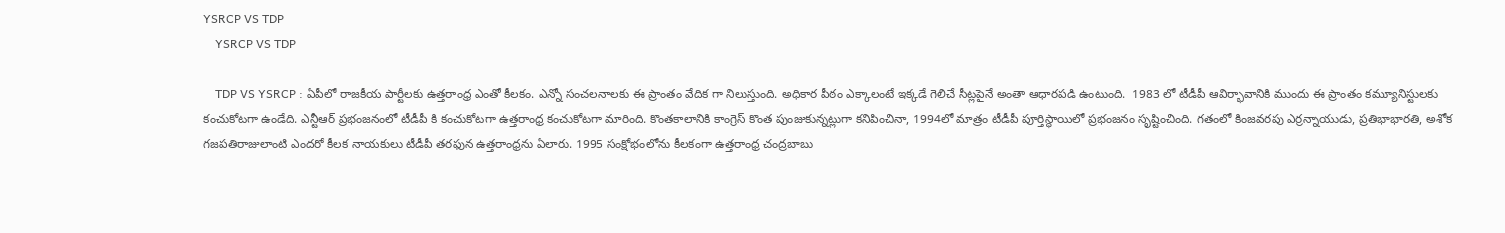YSRCP VS TDP
    YSRCP VS TDP

    TDP VS YSRCP : ఏపీలో రాజకీయ పార్టీలకు ఉత్తరాంధ్ర ఎంతో కీలకం. ఎన్నో సంచలనాలకు ఈ ప్రాంతం వేదిక గా నిలుస్తుంది. అధికార పీఠం ఎక్కాలంటే ఇక్కడే గెలిచే సీట్లపైనే అంతా ఆధారపడి ఉంటుంది.  1983 లో టీడీపీ ఆవిర్భావానికి ముందు ఈ ప్రాంతం కమ్యూనిస్టులకు కంచుకోటగా ఉండేది. ఎన్టీఆర్ ప్రభంజనంలో టీడీపీ కి కంచుకోటగా ఉత్తరాంధ్ర కంచుకోటగా మారింది. కొంతకాలానికి కాంగ్రెస్ కొంత పుంజుకున్నట్లుగా కనిపించినా, 1994లో మాత్రం టీడీపీ పూర్తిస్థాయిలో ప్రభంజనం సృష్టించింది. గతంలో కింజవరపు ఎర్రన్నాయుడు, ప్రతిభాభారతి, అశోక గజపతిరాజులాంటి ఎందరో కీలక నాయకులు టీడీపీ తరఫున ఉత్తరాంధ్రను ఏలారు. 1995 సంక్షోభంలోను కీలకంగా ఉత్తరాంధ్ర చంద్రబాబు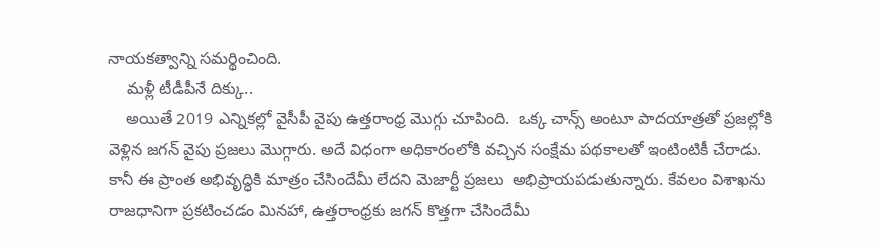నాయకత్వాన్ని సమర్థించింది.
    మళ్లీ టీడీపీనే దిక్కు..
    అయితే 2019 ఎన్నికల్లో వైసీపీ వైపు ఉత్తరాంధ్ర మొగ్గు చూపింది.  ఒక్క చాన్స్ అంటూ పాదయాత్రతో ప్రజల్లోకి వెళ్లిన జగన్ వైపు ప్రజలు మొగ్గారు. అదే విధంగా అధికారంలోకి వచ్చిన సంక్షేమ పథకాలతో ఇంటింటికీ చేరాడు. కానీ ఈ ప్రాంత అభివృద్ధికి మాత్రం చేసిందేమీ లేదని మెజార్టీ ప్రజలు  అభిప్రాయపడుతున్నారు. కేవలం విశాఖను రాజధానిగా ప్రకటించడం మినహా, ఉత్తరాంధ్రకు జగన్ కొత్తగా చేసిందేమీ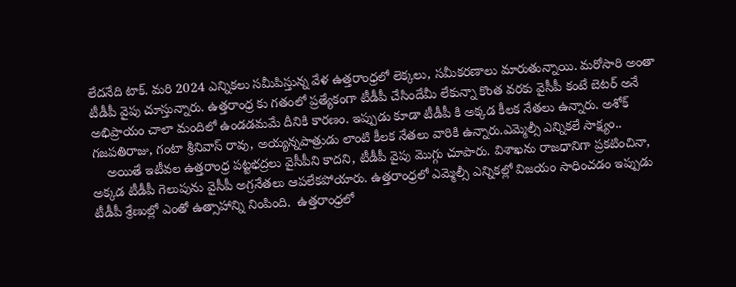లేదనేది టాక్. మరి 2024 ఎన్నికలు సమీపిస్తున్న వేళ ఉత్తరాంధ్రలో లెక్కలు, సమీకరణాలు మారుతున్నాయి. మరోసారి అంతా టీడీపీ వైపు చూస్తున్నారు. ఉత్తరాంధ్ర కు గతంలో ప్రత్యేకంగా టీడీపీ చేసిందేమీ లేకున్నా కొంత వరకు వైసీపీ కంటే బెటర్ అనే అభిప్రాయం చాలా మందిలో ఉండడమమే దీనికి కారణం. ఇప్పుడు కూడా టీడీపీ కి అక్కడ కీలక నేతలు ఉన్నారు. అశోక్ గజపతిరాజు, గంటా శ్రీనివాస్ రావు, అయ్యన్నపాత్రుడు లాంటి కీలక నేతలు వారికి ఉన్నారు.ఎమ్మెల్సీ ఎన్నికలే సాక్ష్యం..
    అయితే ఇటీవల ఉత్తరాంధ్ర పట్టభద్రలు వైసీపీని కాదని, టీడీపీ వైపు మొగ్గు చూపారు. విశాఖను రాజధానిగా ప్రకటించినా, అక్కడ టీడీపీ గెలుపును వైసీపీ అగ్రనేతలు ఆపలేకపోయారు. ఉత్తరాంధ్రలో ఎమ్మెల్సీ ఎన్నికల్లో విజయం సాధించడం ఇప్పుడు టీడీపీ శ్రేణుల్లో ఎంతో ఉత్సాహాన్ని నింపింది.  ఉత్తరాంధ్రలో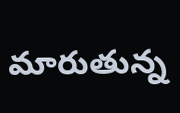మారుతున్న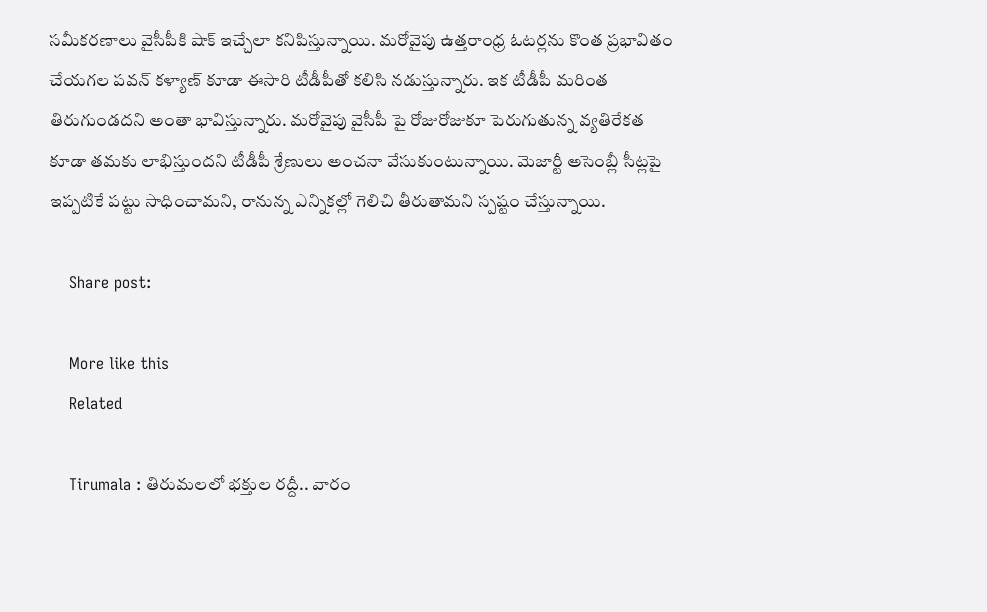సమీకరణాలు వైసీపీకి షాక్ ఇచ్చేలా కనిపిస్తున్నాయి. మరోవైపు ఉత్తరాంధ్ర ఓటర్లను కొంత ప్రభావితం చేయగల పవన్ కళ్యాణ్ కూడా ఈసారి టీడీపీతో కలిసి నడుస్తున్నారు. ఇక టీడీపీ మరింత తిరుగుండదని అంతా భావిస్తున్నారు. మరోవైపు వైసీపీ పై రోజురోజుకూ పెరుగుతున్న వ్యతిరేకత కూడా తమకు లాభిస్తుందని టీడీపీ శ్రేణులు అంచనా వేసుకుంటున్నాయి. మెజార్టీ అసెంబ్లీ సీట్లపై ఇప్పటికే పట్టు సాధించామని, రానున్న ఎన్నికల్లో గెలిచి తీరుతామని స్పష్టం చేస్తున్నాయి.

    Share post:

    More like this
    Related

    Tirumala : తిరుమలలో భక్తుల రద్దీ.. వారం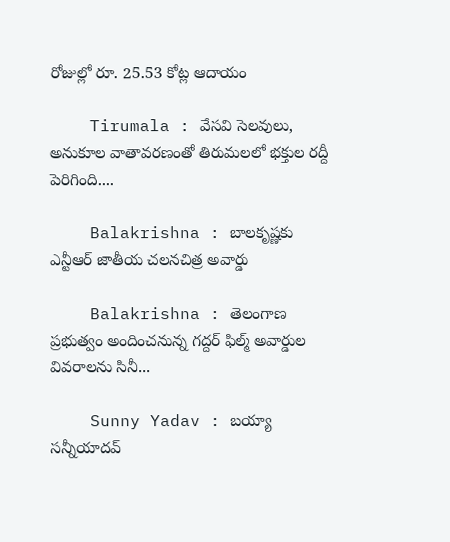రోజుల్లో రూ. 25.53 కోట్ల ఆదాయం

    Tirumala : వేసవి సెలవులు, అనుకూల వాతావరణంతో తిరుమలలో భక్తుల రద్దీ పెరిగింది....

    Balakrishna : బాలకృష్ణకు ఎన్టీఆర్‌ జాతీయ చలనచిత్ర అవార్డు

    Balakrishna : తెలంగాణ ప్రభుత్వం అందించనున్న గద్దర్‌ ఫిల్మ్‌ అవార్డుల వివరాలను సినీ...

    Sunny Yadav : బయ్యా సన్నీయాదవ్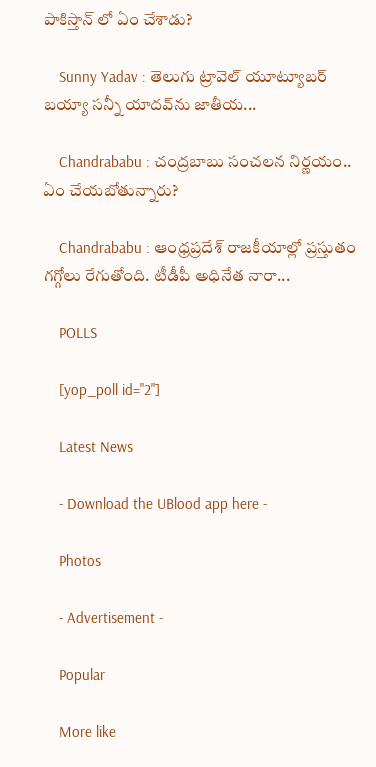పాకిస్తాన్ లో ఏం చేశాడు?

    Sunny Yadav : తెలుగు ట్రావెల్ యూట్యూబర్ బయ్యా సన్నీ యాదవ్‌ను జాతీయ...

    Chandrababu : చంద్రబాబు సంచలన నిర్ణయం.. ఏం చేయబోతున్నారు?

    Chandrababu : ఆంధ్రప్రదేశ్ రాజకీయాల్లో ప్రస్తుతం గగ్గోలు రేగుతోంది. టీడీపీ అధినేత నారా...

    POLLS

    [yop_poll id="2"]

    Latest News

    - Download the UBlood app here -

    Photos

    - Advertisement -

    Popular

    More like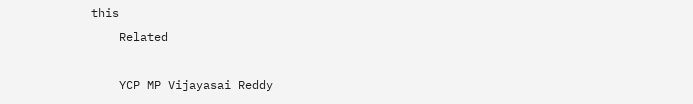this
    Related

    YCP MP Vijayasai Reddy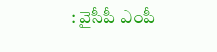: వైసీపీ ఎంపీ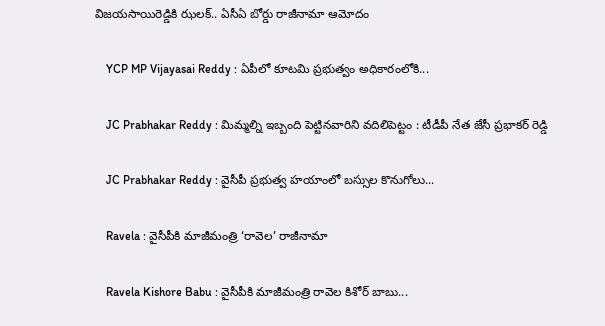విజయసాయిరెడ్డికి ఝలక్‌.. ఏసీఏ బోర్డు రాజీనామా ఆమోదం

    YCP MP Vijayasai Reddy : ఏపీలో కూటమి ప్రభుత్వం అధికారంలోకి...

    JC Prabhakar Reddy : మిమ్మల్ని ఇబ్బంది పెట్టినవారిని వదిలిపెట్టం : టీడీపీ నేత జేసీ ప్రభాకర్ రెడ్డి

    JC Prabhakar Reddy : వైసీపీ ప్రభుత్వ హయాంలో బస్సుల కొనుగోలు...

    Ravela : వైసీపీకి మాజీమంత్రి ‘రావెల’ రాజీనామా

    Ravela Kishore Babu : వైసీపీకి మాజీమంత్రి రావెల కిశోర్ బాబు...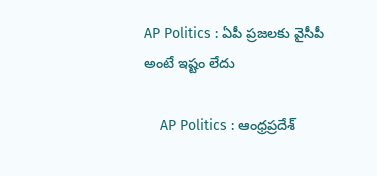AP Politics : ఏపీ ప్రజలకు వైసీపీ అంటే ఇష్టం లేదు

    AP Politics : ఆంధ్రప్రదేశ్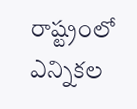రాష్ట్రంలో ఎన్నికల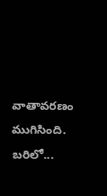వాతావరణం ముగిసింది. బరిలో...